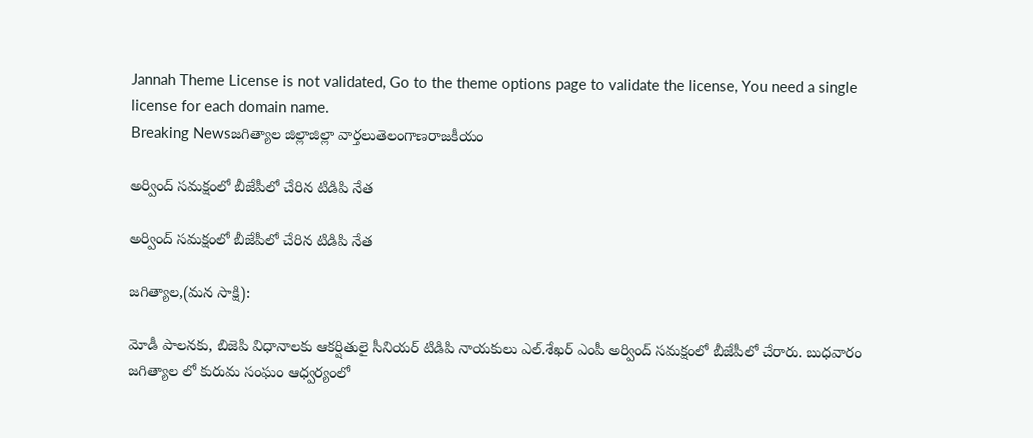Jannah Theme License is not validated, Go to the theme options page to validate the license, You need a single license for each domain name.
Breaking Newsజగిత్యాల జిల్లాజిల్లా వార్తలుతెలంగాణరాజకీయం

అర్వింద్ సమక్షంలో బీజేపీలో చేరిన టిడిపి నేత

అర్వింద్ సమక్షంలో బీజేపీలో చేరిన టిడిపి నేత

జగిత్యాల,(మన సాక్షి):

మోడీ పాలనకు, బిజెపి విధానాలకు ఆకర్షితులై సీనియర్ టిడిపి నాయకులు ఎల్.శేఖర్ ఎంపీ అర్వింద్ సమక్షంలో బీజేపీలో చేరారు. బుధవారం జగిత్యాల లో కురుమ సంఘం ఆధ్వర్యంలో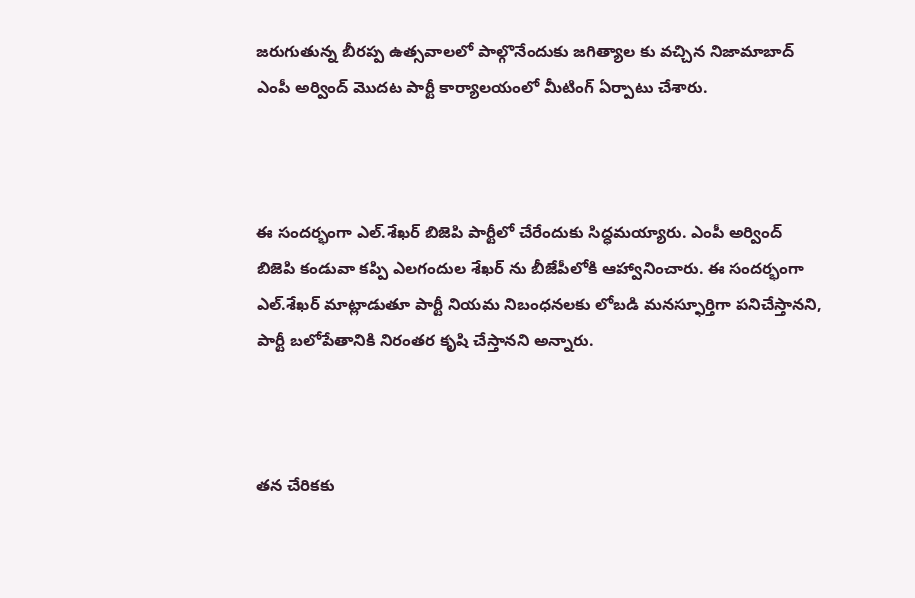జరుగుతున్న బీరప్ప ఉత్సవాలలో పాల్గొనేందుకు జగిత్యాల కు వచ్చిన నిజామాబాద్ ఎంపీ అర్వింద్ మొదట పార్టీ కార్యాలయంలో మీటింగ్ ఏర్పాటు చేశారు.



ఈ సందర్భంగా ఎల్.శేఖర్ బిజెపి పార్టీలో చేరేందుకు సిద్ధమయ్యారు. ఎంపీ అర్వింద్ బిజెపి కండువా కప్పి ఎలగందుల శేఖర్ ను బీజేపీలోకి ఆహ్వానించారు. ఈ సందర్భంగా ఎల్.శేఖర్ మాట్లాడుతూ పార్టీ నియమ నిబంధనలకు లోబడి మనస్ఫూర్తిగా పనిచేస్తానని, పార్టీ బలోపేతానికి నిరంతర కృషి చేస్తానని అన్నారు.



తన చేరికకు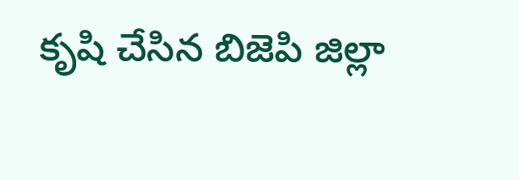కృషి చేసిన బిజెపి జిల్లా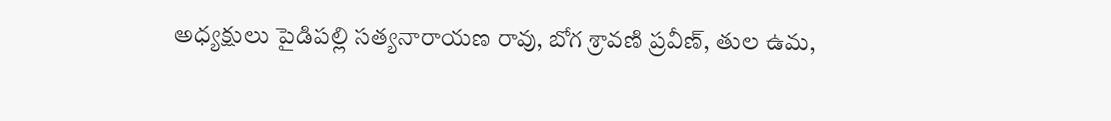అధ్యక్షులు పైడిపల్లి సత్యనారాయణ రావు, బోగ శ్రావణి ప్రవీణ్, తుల ఉమ,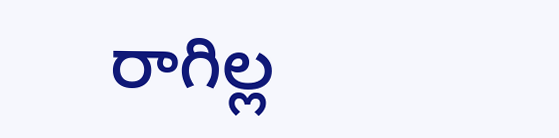రాగిల్ల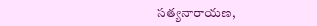సత్యనారాయణ,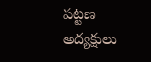పట్టణ అద్యక్షులు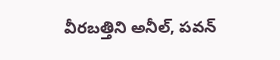వీరబత్తిని అనీల్, పవన్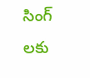సింగ్ లకు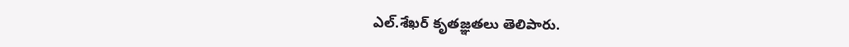ఎల్.శేఖర్ కృతజ్ఞతలు తెలిపారు.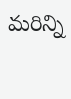మరిన్ని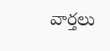వార్తలు